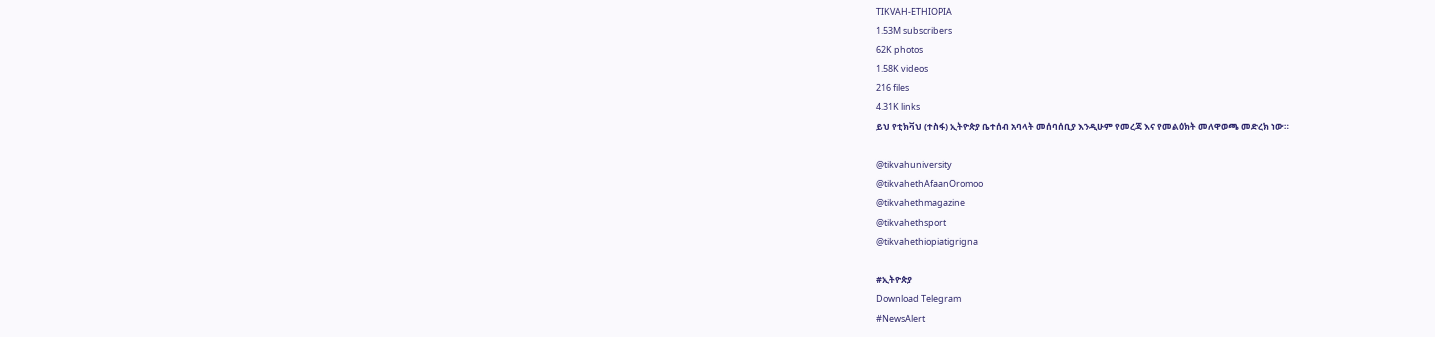TIKVAH-ETHIOPIA
1.53M subscribers
62K photos
1.58K videos
216 files
4.31K links
ይህ የቲክቫህ (ተስፋ) ኢትዮጵያ ቤተሰብ አባላት መሰባሰቢያ እንዲሁም የመረጃ እና የመልዕክት መለዋወጫ መድረክ ነው።

@tikvahuniversity
@tikvahethAfaanOromoo
@tikvahethmagazine
@tikvahethsport
@tikvahethiopiatigrigna

#ኢትዮጵያ
Download Telegram
#NewsAlert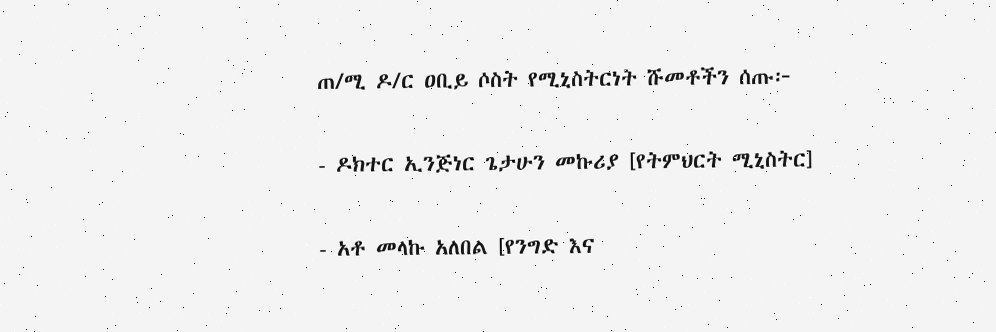ጠ/ሚ ዶ/ር ዐቢይ ሶስት የሚኒስትርነት ሹመቶችን ሰጡ፦

- ዶክተር ኢንጅነር ጌታሁን መኩሪያ [የትምህርት ሚኒስትር]

- አቶ መላኩ አለበል [የንግድ እና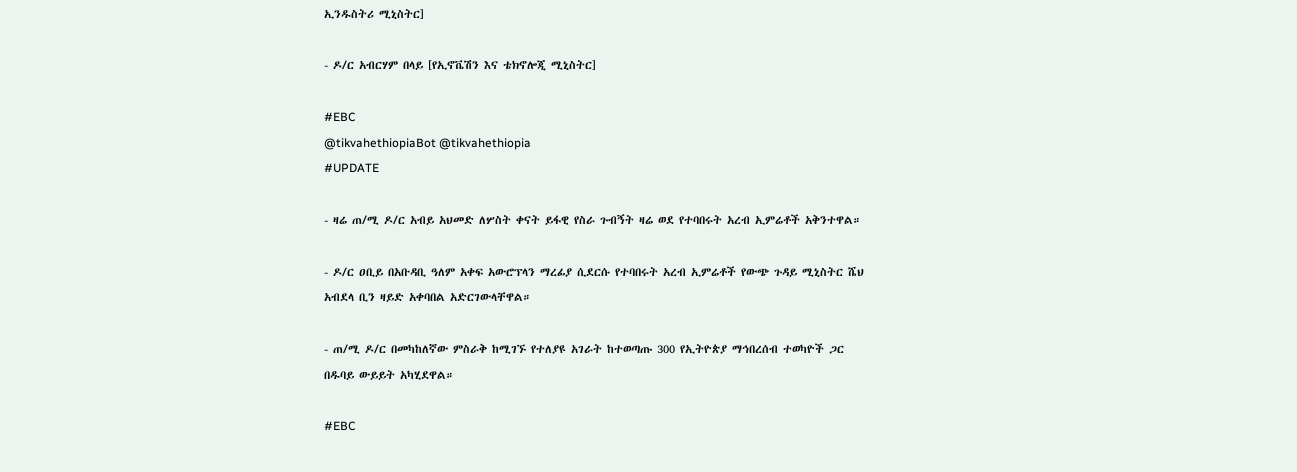ኢንዱስትሪ ሚኒስትር]

- ዶ/ር አብርሃም በላይ [የኢኖቬሽን እና ቴክኖሎጂ ሚኒስትር]

#EBC
@tikvahethiopiaBot @tikvahethiopia
#UPDATE

- ዛሬ ጠ/ሚ ዶ/ር አብይ አህመድ ለሦስት ቀናት ይፋዊ የስራ ጉብኝት ዛሬ ወደ የተባበሩት አረብ ኢምሬቶች አቅንተዋል።

- ዶ/ር ዐቢይ በአቡዳቢ ዓለም አቀፍ አውሮፕላን ማረፊያ ሲደርሱ የተባበሩት አረብ ኢምሬቶች የውጭ ጉዳይ ሚኒስትር ሼህ አብደላ ቢን ዛይድ አቀባበል አድርገውላቸዋል።

- ጠ/ሚ ዶ/ር በመካከለኛው ምስራቅ ከሚገኙ የተለያዩ አገራት ከተወጣጡ 300 የኢትዮጵያ ማኅበረሰብ ተወካዮች ጋር በዱባይ ውይይት አካሂደዋል።

#EBC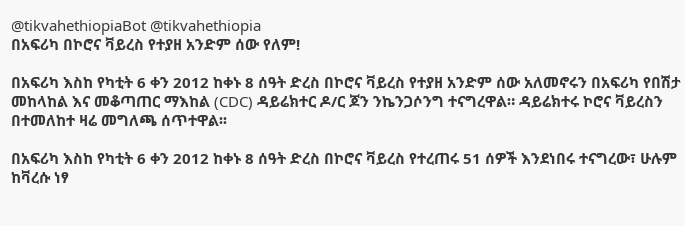@tikvahethiopiaBot @tikvahethiopia
በአፍሪካ በኮሮና ቫይረስ የተያዘ አንድም ሰው የለም!

በአፍሪካ እስከ የካቲት 6 ቀን 2012 ከቀኑ 8 ሰዓት ድረስ በኮሮና ቫይረስ የተያዘ አንድም ሰው አለመኖሩን በአፍሪካ የበሽታ መከላከል እና መቆጣጠር ማእከል (CDC) ዳይሬክተር ዶ/ር ጆን ንኬንጋሶንግ ተናግረዋል። ዳይሬክተሩ ኮሮና ቫይረስን በተመለከተ ዛሬ መግለጫ ሰጥተዋል፡፡

በአፍሪካ እስከ የካቲት 6 ቀን 2012 ከቀኑ 8 ሰዓት ድረስ በኮሮና ቫይረስ የተረጠሩ 51 ሰዎች እንደነበሩ ተናግረው፣ ሁሉም ከቫረሱ ነፃ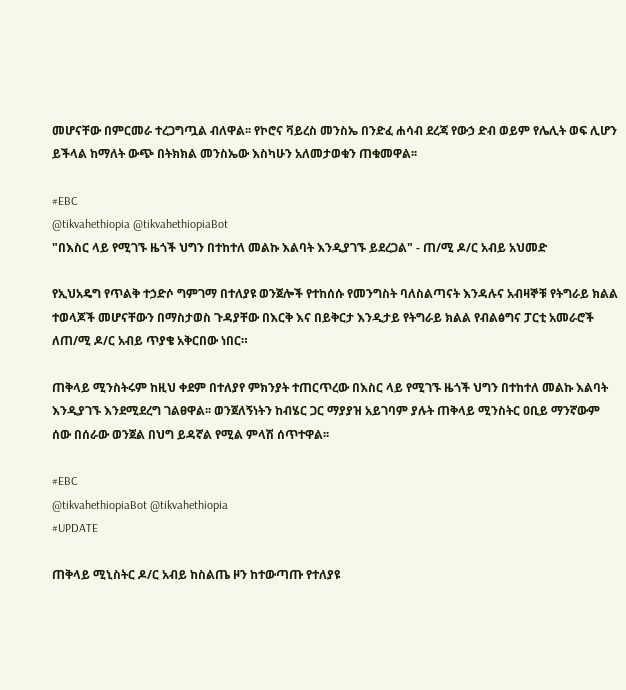መሆናቸው በምርመራ ተረጋግጧል ብለዋል፡፡ የኮሮና ቫይረስ መንስኤ በንድፈ ሐሳብ ደረጃ የውኃ ድብ ወይም የሌሊት ወፍ ሊሆን ይችላል ከማለት ውጭ በትክክል መንስኤው እስካሁን አለመታወቁን ጠቁመዋል፡፡

#EBC
@tikvahethiopia @tikvahethiopiaBot
"በእስር ላይ የሚገኙ ዜጎች ህግን በተከተለ መልኩ እልባት እንዲያገኙ ይደረጋል" - ጠ/ሚ ዶ/ር አብይ አህመድ

የኢህአዴግ የጥልቅ ተኃድሶ ግምገማ በተለያዩ ወንጀሎች የተከሰሱ የመንግስት ባለስልጣናት እንዳሉና አብዛኞቹ የትግራይ ክልል ተወላጆች መሆናቸውን በማስታወስ ጉዳያቸው በእርቅ እና በይቅርታ እንዲታይ የትግራይ ክልል የብልፅግና ፓርቲ አመራሮች ለጠ/ሚ ዶ/ር አብይ ጥያቄ አቅርበው ነበር።

ጠቅላይ ሚንስትሩም ከዚህ ቀደም በተለያየ ምክንያት ተጠርጥረው በእስር ላይ የሚገኙ ዜጎች ህግን በተከተለ መልኩ እልባት እንዲያገኙ እንደሚደረግ ገልፀዋል፡፡ ወንጀለኝነትን ከብሄር ጋር ማያያዝ አይገባም ያሉት ጠቅላይ ሚንስትር ዐቢይ ማንኛውም ሰው በሰራው ወንጀል በህግ ይዳኛል የሚል ምላሽ ሰጥተዋል፡፡

#EBC
@tikvahethiopiaBot @tikvahethiopia
#UPDATE

ጠቅላይ ሚኒስትር ዶ/ር አብይ ከስልጤ ዞን ከተውጣጡ የተለያዩ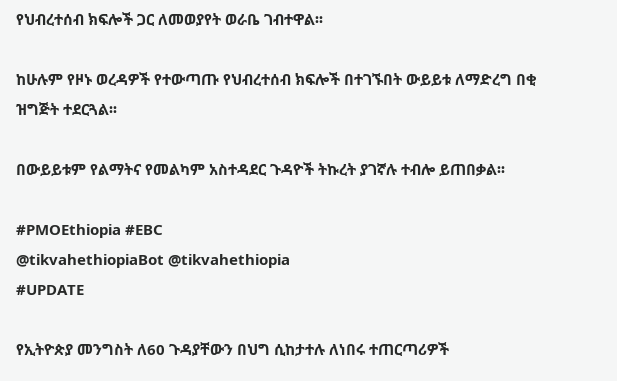የህብረተሰብ ክፍሎች ጋር ለመወያየት ወራቤ ገብተዋል፡፡

ከሁሉም የዞኑ ወረዳዎች የተውጣጡ የህብረተሰብ ክፍሎች በተገኙበት ውይይቱ ለማድረግ በቂ ዝግጅት ተደርጓል፡፡

በውይይቱም የልማትና የመልካም አስተዳደር ጉዳዮች ትኩረት ያገኛሉ ተብሎ ይጠበቃል፡፡

#PMOEthiopia #EBC
@tikvahethiopiaBot @tikvahethiopia
#UPDATE

የኢትዮጵያ መንግስት ለ60 ጉዳያቸውን በህግ ሲከታተሉ ለነበሩ ተጠርጣሪዎች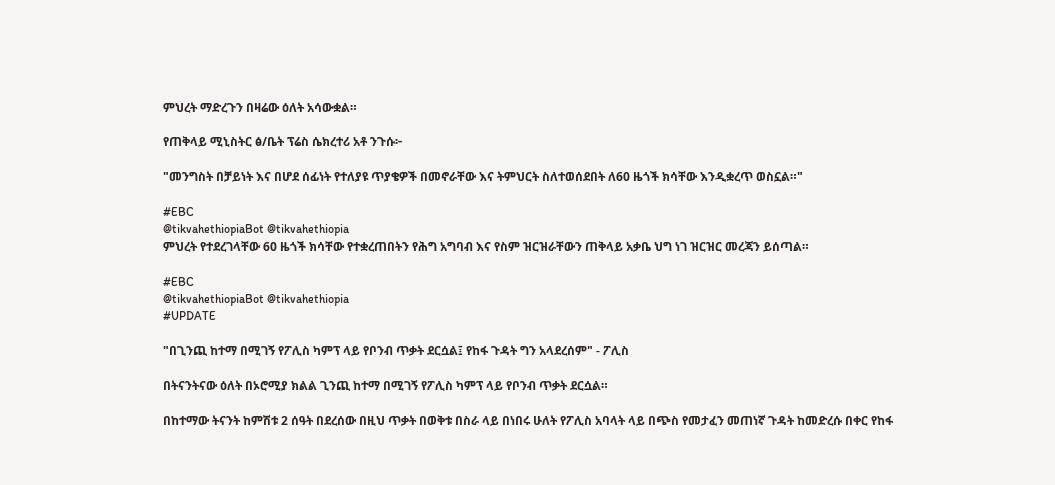ምህረት ማድረጉን በዛሬው ዕለት አሳውቋል።

የጠቅላይ ሚኒስትር ፅ/ቤት ፕሬስ ሴክረተሪ አቶ ንጉሱ፦

"መንግስት በቻይነት እና በሆደ ሰፊነት የተለያዩ ጥያቄዎች በመኖራቸው እና ትምህርት ስለተወሰደበት ለ60 ዜጎች ክሳቸው እንዲቋረጥ ወስኗል።"

#EBC
@tikvahethiopiaBot @tikvahethiopia
ምህረት የተደረገላቸው 60 ዜጎች ክሳቸው የተቋረጠበትን የሕግ አግባብ እና የስም ዝርዝራቸውን ጠቅላይ አቃቤ ህግ ነገ ዝርዝር መረጃን ይሰጣል።

#EBC
@tikvahethiopiaBot @tikvahethiopia
#UPDATE

"በጊንጪ ከተማ በሚገኝ የፖሊስ ካምፕ ላይ የቦንብ ጥቃት ደርሷል፤ የከፋ ጉዳት ግን አላደረሰም" - ፖሊስ

በትናንትናው ዕለት በኦሮሚያ ክልል ጊንጪ ከተማ በሚገኝ የፖሊስ ካምፕ ላይ የቦንብ ጥቃት ደርሷል።

በከተማው ትናንት ከምሽቱ 2 ሰዓት በደረሰው በዚህ ጥቃት በወቅቱ በስራ ላይ በነበሩ ሁለት የፖሊስ አባላት ላይ በጭስ የመታፈን መጠነኛ ጉዳት ከመድረሱ በቀር የከፋ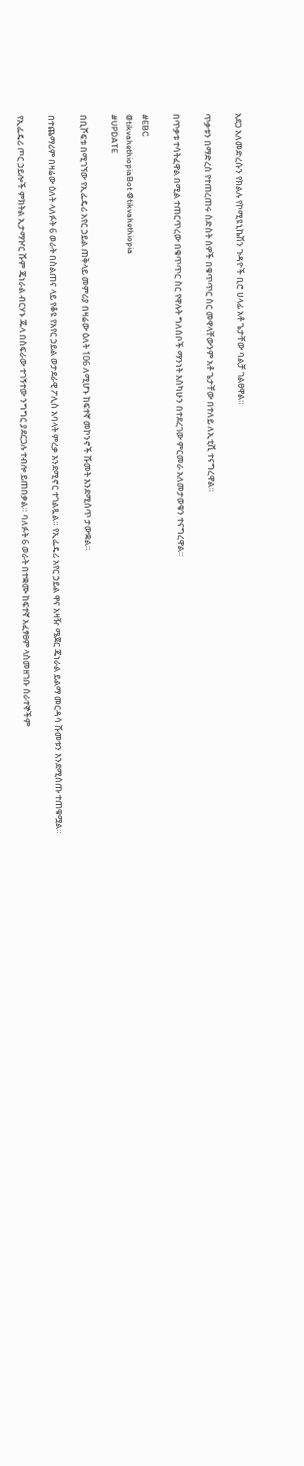አደጋ አለመድረሱን የክልሉ የኮሚዩኒኬሽን ጉዳዮች ቢሮ ሀላፊ አቶ ጌታቸው ባልቻ ገልፀዋል።

ጥቃቱን በማድረስ የተጠረጠሩ ስድስት ሰዎች በቁጥጥር ስር መዋላቸውንም አቶ ጌታቸው በተለይ ለኢቲቪ ተናግረዋል።

በጥቃቱ ተሳትፈዋል በሚል ተጠርጥረው በቁጥጥር ስር የዋሉት ግለሰቦች ማንነት እስካሁን በተደረገው ምርመራ አለመታወቁን ተናግረዋል።

#EBC
@tikvahethiopiaBot @tikvahethiopia
#UPDATE

በቢሾፍቱ በሚገኘው የኢፌዴሪ አየር ኃይል ጠቅላይ መምሪያ በዛሬው ዕለት 106 ለሚሆኑ ከፍተኛ መኮንኖች ሹመት እንደሚሰጥ ታውቋል።

በተጨማሪም በዛሬው ዕለት ላለፉት 6 ወራት በስልጠና ላይ የቆዩ የአየር ኃይል ወታደራዊ ፖሊስ አባላት ምረቃ እንደሚኖር ተገልጿል። የኢፌዴሪ አየር ኃይል ዋና አዛዥ ሜጀር ጄነራል ይልማ መርዳሳ ሹመቱን እንደሚሰጡ ተጠቁሟል።

የኢፌዴሪ ጦር ኃይሎች ምክትል ኢታማዦር ሹም ጄነራል ብርሃኑ ጁላ በስፍራው ተገኝተው ንግግር ያደርጋሉ ተብሎ ይጠበቃል። ባለፉት 6 ወራት በተቋሙ ከፍተኛ አፈፃፀም ላስመዘገቡ ሰራተኞችም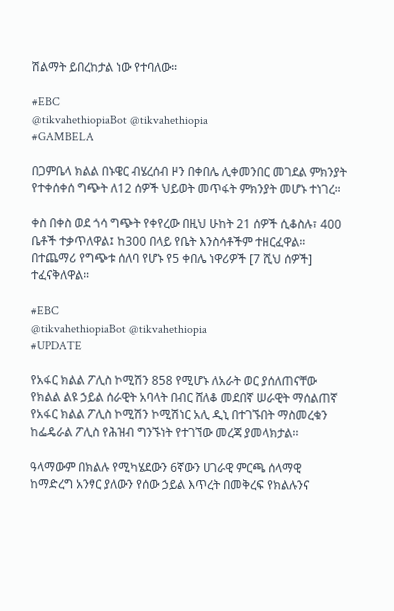ሽልማት ይበረከታል ነው የተባለው።

#EBC
@tikvahethiopiaBot @tikvahethiopia
#GAMBELA

በጋምቤላ ክልል በኑዌር ብሄረሰብ ዞን በቀበሌ ሊቀመንበር መገደል ምክንያት የተቀሰቀሰ ግጭት ለ12 ሰዎች ህይወት መጥፋት ምክንያት መሆኑ ተነገረ።

ቀስ በቀስ ወደ ጎሳ ግጭት የቀየረው በዚህ ሁከት 21 ሰዎች ሲቆስሉ፣ 400 ቤቶች ተቃጥለዋል፤ ከ300 በላይ የቤት እንስሳቶችም ተዘርፈዋል። በተጨማሪ የግጭቱ ሰለባ የሆኑ የ5 ቀበሌ ነዋሪዎች [7 ሺህ ሰዎች] ተፈናቅለዋል።

#EBC
@tikvahethiopiaBot @tikvahethiopia
#UPDATE

የአፋር ክልል ፖሊስ ኮሚሽን 858 የሚሆኑ ለአራት ወር ያሰለጠናቸው የክልል ልዩ ኃይል ሰራዊት አባላት በብር ሸለቆ መደበኛ ሠራዊት ማሰልጠኛ የአፋር ክልል ፖሊስ ኮሚሽን ኮሚሽነር አሊ ዲኒ በተገኙበት ማስመረቁን ከፌዴራል ፖሊስ የሕዝብ ግንኙነት የተገኘው መረጃ ያመላክታል፡፡

ዓላማውም በክልሉ የሚካሄደውን 6ኛውን ሀገራዊ ምርጫ ሰላማዊ ከማድረግ አንፃር ያለውን የሰው ኃይል እጥረት በመቅረፍ የክልሉንና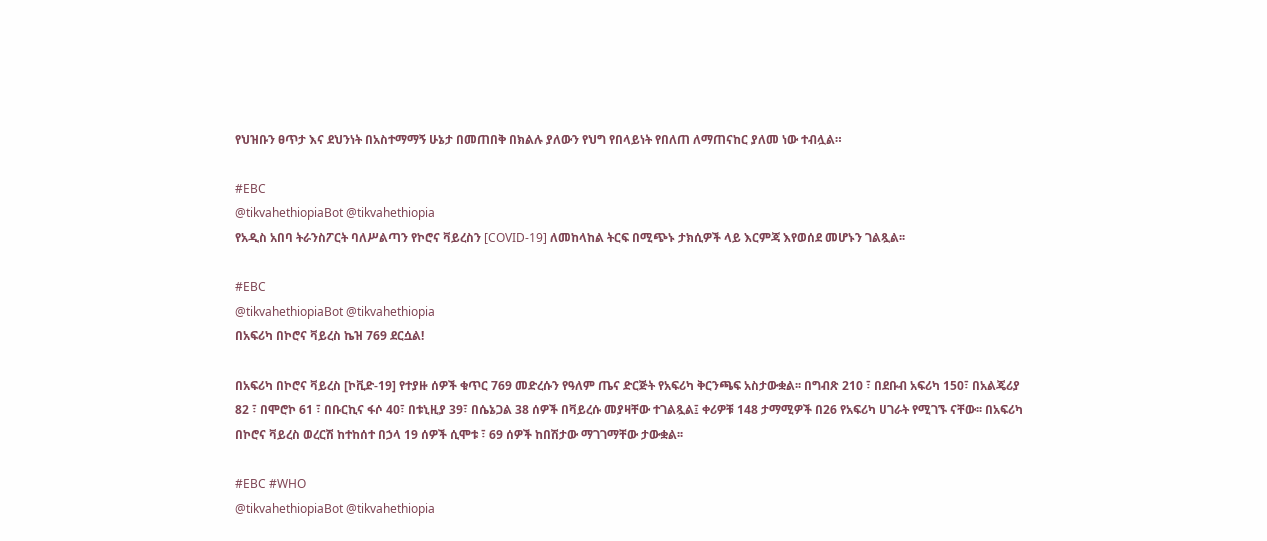የህዝቡን ፀጥታ እና ደህንነት በአስተማማኝ ሁኔታ በመጠበቅ በክልሉ ያለውን የህግ የበላይነት የበለጠ ለማጠናከር ያለመ ነው ተብሏል።

#EBC
@tikvahethiopiaBot @tikvahethiopia
የአዲስ አበባ ትራንስፖርት ባለሥልጣን የኮሮና ቫይረስን [COVID-19] ለመከላከል ትርፍ በሚጭኑ ታክሲዎች ላይ እርምጃ እየወሰደ መሆኑን ገልጿል፡፡

#EBC
@tikvahethiopiaBot @tikvahethiopia
በአፍሪካ በኮሮና ቫይረስ ኬዝ 769 ደርሷል!

በአፍሪካ በኮሮና ቫይረስ [ኮቪድ-19] የተያዙ ሰዎች ቁጥር 769 መድረሱን የዓለም ጤና ድርጅት የአፍሪካ ቅርንጫፍ አስታውቋል፡፡ በግብጽ 210 ፣ በደቡብ አፍሪካ 150፣ በአልጄሪያ 82 ፣ በሞሮኮ 61 ፣ በቡርኪና ፋሶ 40፣ በቱኒዚያ 39፣ በሴኔጋል 38 ሰዎች በቫይረሱ መያዛቸው ተገልጿል፤ ቀሪዎቹ 148 ታማሚዎች በ26 የአፍሪካ ሀገራት የሚገኙ ናቸው፡፡ በአፍሪካ በኮሮና ቫይረስ ወረርሽ ከተከሰተ በኃላ 19 ሰዎች ሲሞቱ ፣ 69 ሰዎች ከበሽታው ማገገማቸው ታውቋል፡፡

#EBC #WHO
@tikvahethiopiaBot @tikvahethiopia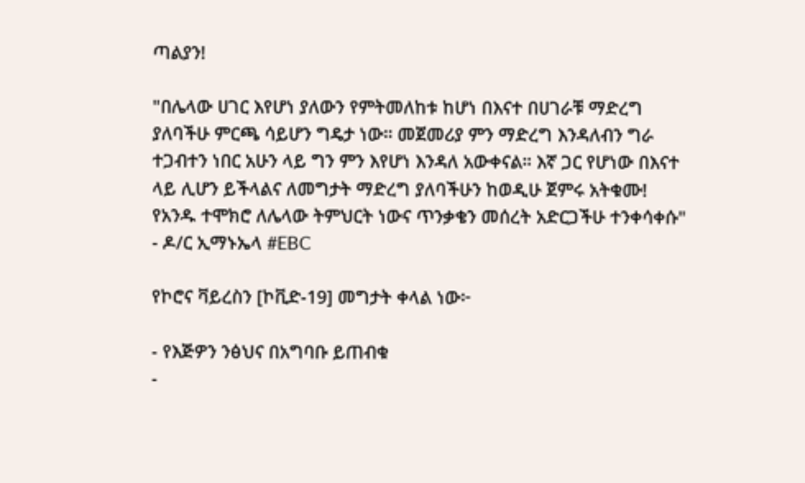ጣልያን!

"በሌላው ሀገር እየሆነ ያለውን የምትመለከቱ ከሆነ በእናተ በሀገራቹ ማድረግ ያለባችሁ ምርጫ ሳይሆን ግዴታ ነው። መጀመሪያ ምን ማድረግ እንዳለብን ግራ ተጋብተን ነበር አሁን ላይ ግን ምን እየሆነ እንዳለ አውቀናል። እኛ ጋር የሆነው በእናተ ላይ ሊሆን ይችላልና ለመግታት ማድረግ ያለባችሁን ከወዲሁ ጀምሩ አትቁሙ! የአንዱ ተሞክሮ ለሌላው ትምህርት ነውና ጥንቃቄን መሰረት አድርጋችሁ ተንቀሳቀሱ" - ዶ/ር ኢማኑኤላ #EBC

የኮሮና ቫይረስን [ኮቪድ-19] መግታት ቀላል ነው፦

- የእጅዎን ንፅህና በአግባቡ ይጠብቁ
-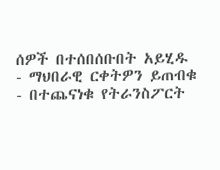ሰዎች በተሰበሰቡበት አይሂዱ
- ማህበራዊ ርቀትዎን ይጠብቁ
- በተጨናነቁ የትራንስፖርት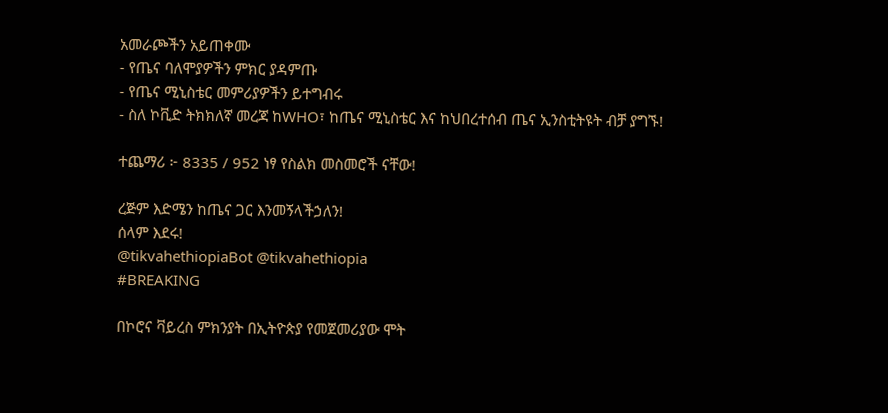አመራጮችን አይጠቀሙ
- የጤና ባለሞያዎችን ምክር ያዳምጡ
- የጤና ሚኒስቴር መምሪያዎችን ይተግብሩ
- ስለ ኮቪድ ትክክለኛ መረጃ ከWHO፣ ከጤና ሚኒስቴር እና ከህበረተሰብ ጤና ኢንስቲትዩት ብቻ ያግኙ!

ተጨማሪ ፦ 8335 / 952 ነፃ የስልክ መስመሮች ናቸው!

ረጅም እድሜን ከጤና ጋር እንመኝላችኃለን!
ሰላም እደሩ!
@tikvahethiopiaBot @tikvahethiopia
#BREAKING

በኮሮና ቫይረስ ምክንያት በኢትዮጵያ የመጀመሪያው ሞት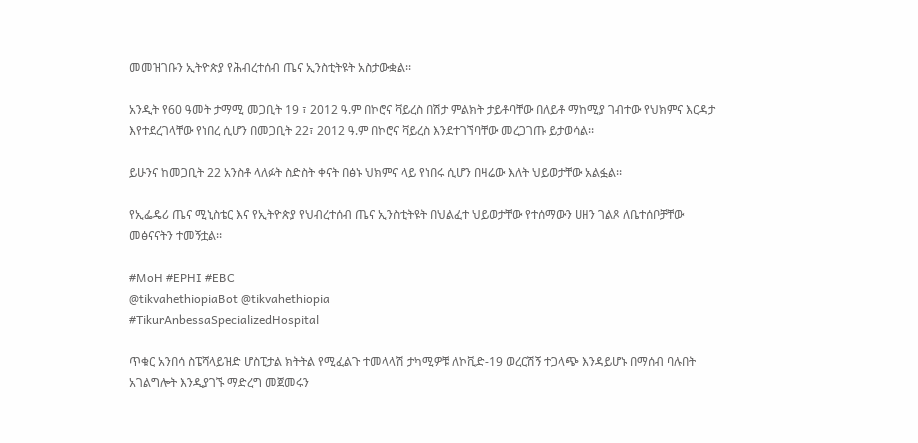መመዝገቡን ኢትዮጵያ የሕብረተሰብ ጤና ኢንስቲትዩት አስታውቋል፡፡

አንዲት የ60 ዓመት ታማሚ መጋቢት 19 ፣ 2012 ዓ.ም በኮሮና ቫይረስ በሽታ ምልክት ታይቶባቸው በለይቶ ማከሚያ ገብተው የህክምና እርዳታ እየተደረገላቸው የነበረ ሲሆን በመጋቢት 22፣ 2012 ዓ.ም በኮሮና ቫይረስ እንደተገኘባቸው መረጋገጡ ይታወሳል፡፡

ይሁንና ከመጋቢት 22 አንስቶ ላለፉት ስድስት ቀናት በፅኑ ህክምና ላይ የነበሩ ሲሆን በዛሬው እለት ህይወታቸው አልፏል፡፡

የኢፌዴሪ ጤና ሚኒስቴር እና የኢትዮጵያ የህብረተሰብ ጤና ኢንስቲትዩት በህልፈተ ህይወታቸው የተሰማውን ሀዘን ገልጾ ለቤተሰቦቻቸው መፅናናትን ተመኝቷል፡፡

#MoH #EPHI #EBC
@tikvahethiopiaBot @tikvahethiopia
#TikurAnbessaSpecializedHospital

ጥቁር አንበሳ ስፔሻላይዝድ ሆስፒታል ክትትል የሚፈልጉ ተመላላሽ ታካሚዎቹ ለኮቪድ-19 ወረርሽኝ ተጋላጭ እንዳይሆኑ በማሰብ ባሉበት አገልግሎት እንዲያገኙ ማድረግ መጀመሩን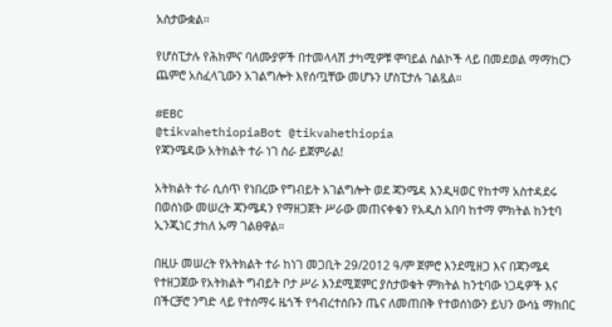አስታውቋል።

የሆስፒታሉ የሕክምና ባለሙያዎች በተመላላሽ ታካሚዎቹ ሞባይል ስልኮች ላይ በመደወል ማማከርን ጨምሮ አስፈላጊውን አገልግሎት እየሰጧቸው መሆኑን ሆስፒታሉ ገልጿል።

#EBC
@tikvahethiopiaBot @tikvahethiopia
የጃንሜዳው አትክልት ተራ ነገ ስራ ይጀምራል!

አትክልት ተራ ሲሰጥ የነበረው የግብይት አገልግሎት ወደ ጃንሜዳ እንዲዛወር የከተማ አስተዳደሩ በወሰነው መሠረት ጃንሜዳን የማዘጋጀት ሥራው መጠናቀቁን የአዲስ አበባ ከተማ ምክትል ከንቲባ ኢንጂነር ታከለ ኡማ ገልፀዋል።

በዚሁ መሠረት የአትክልት ተራ ከነገ መጋቢት 29/2012 ዓ/ም ጀምሮ እንደሚዘጋ እና በጃንሜዳ የተዘጋጀው የአትክልት ግብይት ቦታ ሥራ እንደሚጀምር ያስታወቁት ምክትል ከንቲባው ነጋዴዎች እና በችርቻሮ ንግድ ላይ የተሰማሩ ዜጎች የኅብረተሰቡን ጤና ለመጠበቅ የተወሰነውን ይህን ውሳኔ ማክበር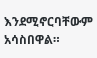እንደሚኖርባቸውም አሳስበዋል።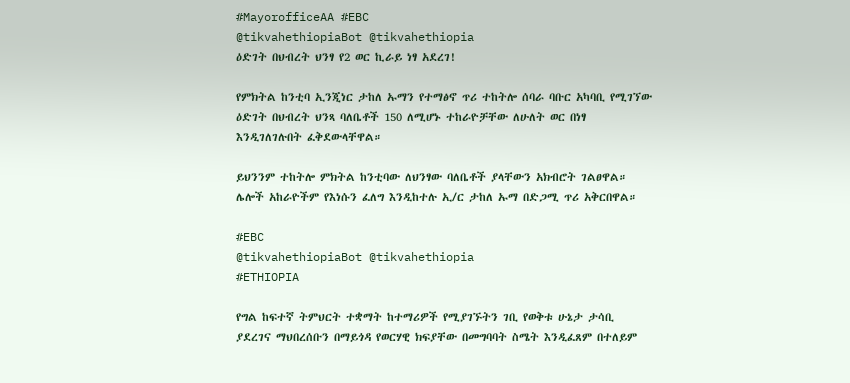#MayorofficeAA #EBC
@tikvahethiopiaBot @tikvahethiopia
ዕድገት በህብረት ህንፃ የ2 ወር ኪራይ ነፃ አደረገ!

የምክትል ከንቲባ ኢንጂነር ታከለ ኡማን የተማፅኖ ጥሪ ተከትሎ ሰባራ ባቡር አካባቢ የሚገኘው ዕድገት በህብረት ህንጻ ባለቤቶች 150 ለሚሆኑ ተከራዮቻቸው ለሁለት ወር በነፃ እንዲገለገሉበት ፈቅደውላቸዋል።

ይህንንም ተከትሎ ምክትል ከንቲባው ለህንፃው ባለቤቶች ያላቸውን አክብሮት ገልፀዋል። ሌሎች አከራዮችም የእነሱን ፈለግ እንዲከተሉ ኢ/ር ታከለ ኡማ በድጋሚ ጥሪ አቅርበዋል።

#EBC
@tikvahethiopiaBot @tikvahethiopia
#ETHIOPIA

የግል ከፍተኛ ትምህርት ተቋማት ከተማሪዎች የሚያገኙትን ገቢ የወቅቱ ሁኔታ ታሳቢ ያደረገና ማህበረሰቡን በማይጎዳ የወርሃዊ ክፍያቸው በመግባባት ስሜት እንዲፈጸም በተለይም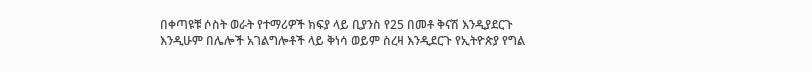በቀጣዩቹ ሶስት ወራት የተማሪዎች ክፍያ ላይ ቢያንስ የ25 በመቶ ቅናሽ እንዲያደርጉ እንዲሁም በሌሎች አገልግሎቶች ላይ ቅነሳ ወይም ስረዛ እንዲደርጉ የኢትዮጵያ የግል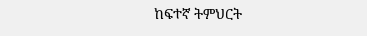ከፍተኛ ትምህርት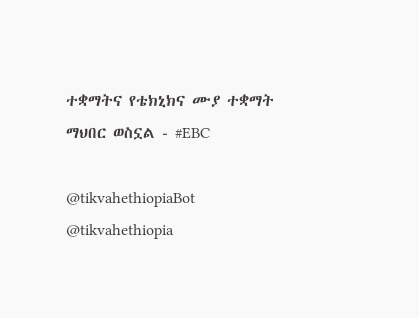ተቋማትና የቴክኒክና ሙያ ተቋማት ማህበር ወስኗል - #EBC

@tikvahethiopiaBot @tikvahethiopia